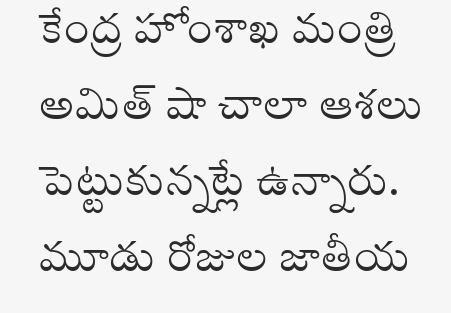కేంద్ర హోంశాఖ మంత్రి అమిత్ షా చాలా ఆశలు పెట్టుకున్నట్లే ఉన్నారు. మూడు రోజుల జాతీయ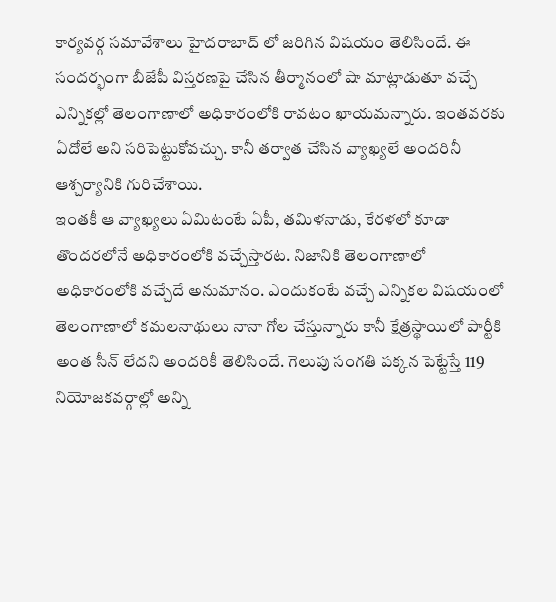కార్యవర్గ సమావేశాలు హైదరాబాద్ లో జరిగిన విషయం తెలిసిందే. ఈ సందర్భంగా బీజేపీ విస్తరణపై చేసిన తీర్మానంలో షా మాట్లాడుతూ వచ్చే ఎన్నికల్లో తెలంగాణాలో అధికారంలోకి రావటం ఖాయమన్నారు. ఇంతవరకు ఏదోలే అని సరిపెట్టుకోవచ్చు. కానీ తర్వాత చేసిన వ్యాఖ్యలే అందరినీ ఆశ్చర్యానికి గురిచేశాయి.
ఇంతకీ ఆ వ్యాఖ్యలు ఏమిటంటే ఏపీ, తమిళనాడు, కేరళలో కూడా తొందరలోనే అధికారంలోకి వచ్చేస్తారట. నిజానికి తెలంగాణాలో అధికారంలోకి వచ్చేదే అనుమానం. ఎందుకంటే వచ్చే ఎన్నికల విషయంలో తెలంగాణాలో కమలనాథులు నానా గోల చేస్తున్నారు కానీ క్షేత్రస్థాయిలో పార్టీకి అంత సీన్ లేదని అందరికీ తెలిసిందే. గెలుపు సంగతి పక్కన పెట్టేస్తే 119 నియోజకవర్గాల్లో అన్ని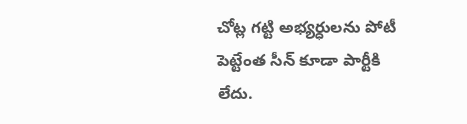చోట్ల గట్టి అభ్యర్ధులను పోటీ పెట్టేంత సీన్ కూడా పార్టీకి లేదు.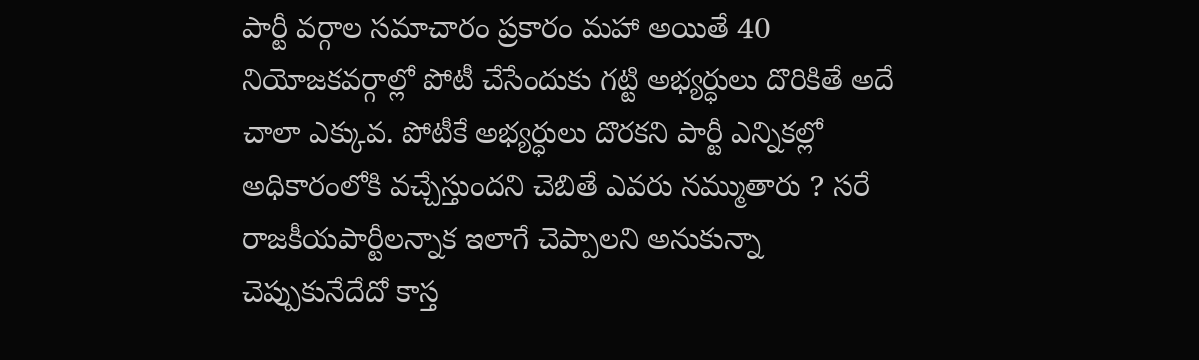పార్టీ వర్గాల సమాచారం ప్రకారం మహా అయితే 40 నియోజకవర్గాల్లో పోటీ చేసేందుకు గట్టి అభ్యర్ధులు దొరికితే అదే చాలా ఎక్కువ. పోటీకే అభ్యర్ధులు దొరకని పార్టీ ఎన్నికల్లో అధికారంలోకి వచ్చేస్తుందని చెబితే ఎవరు నమ్ముతారు ? సరే రాజకీయపార్టీలన్నాక ఇలాగే చెప్పాలని అనుకున్నా చెప్పుకునేదేదో కాస్త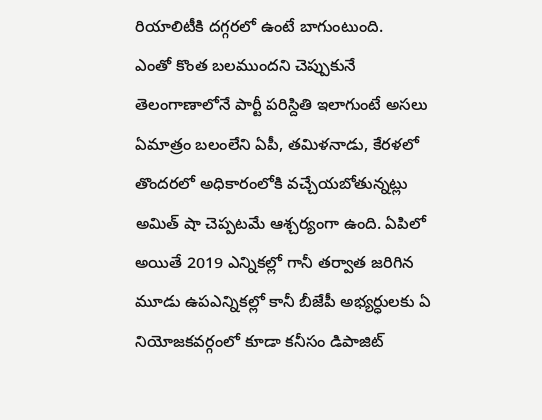రియాలిటీకి దగ్గరలో ఉంటే బాగుంటుంది.
ఎంతో కొంత బలముందని చెప్పుకునే తెలంగాణాలోనే పార్టీ పరిస్దితి ఇలాగుంటే అసలు ఏమాత్రం బలంలేని ఏపీ, తమిళనాడు, కేరళలో తొందరలో అధికారంలోకి వచ్చేయబోతున్నట్లు అమిత్ షా చెప్పటమే ఆశ్చర్యంగా ఉంది. ఏపిలో అయితే 2019 ఎన్నికల్లో గానీ తర్వాత జరిగిన మూడు ఉపఎన్నికల్లో కానీ బీజేపీ అభ్యర్ధులకు ఏ నియోజకవర్గంలో కూడా కనీసం డిపాజిట్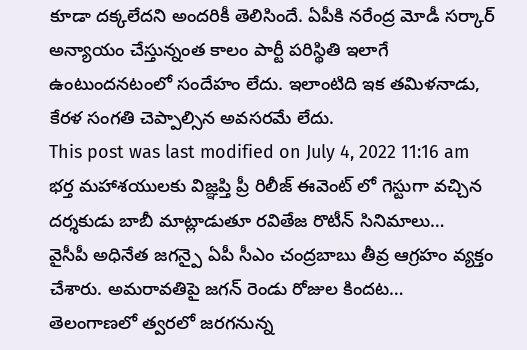కూడా దక్కలేదని అందరికీ తెలిసిందే. ఏపీకి నరేంద్ర మోడీ సర్కార్ అన్యాయం చేస్తున్నంత కాలం పార్టీ పరిస్థితి ఇలాగే ఉంటుందనటంలో సందేహం లేదు. ఇలాంటిది ఇక తమిళనాడు, కేరళ సంగతి చెప్పాల్సిన అవసరమే లేదు.
This post was last modified on July 4, 2022 11:16 am
భర్త మహాశయులకు విజ్ఞప్తి ప్రీ రిలీజ్ ఈవెంట్ లో గెస్టుగా వచ్చిన దర్శకుడు బాబీ మాట్లాడుతూ రవితేజ రొటీన్ సినిమాలు…
వైసీపీ అధినేత జగన్పై ఏపీ సీఎం చంద్రబాబు తీవ్ర ఆగ్రహం వ్యక్తం చేశారు. అమరావతిపై జగన్ రెండు రోజుల కిందట…
తెలంగాణలో త్వరలో జరగనున్న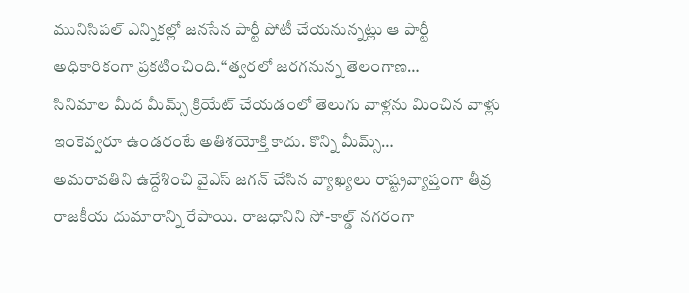మునిసిపల్ ఎన్నికల్లో జనసేన పార్టీ పోటీ చేయనున్నట్లు ఆ పార్టీ అధికారికంగా ప్రకటించింది.“త్వరలో జరగనున్న తెలంగాణ…
సినిమాల మీద మీమ్స్ క్రియేట్ చేయడంలో తెలుగు వాళ్లను మించిన వాళ్లు ఇంకెవ్వరూ ఉండరంటే అతిశయోక్తి కాదు. కొన్ని మీమ్స్…
అమరావతిని ఉద్దేశించి వైఎస్ జగన్ చేసిన వ్యాఖ్యలు రాష్ట్రవ్యాప్తంగా తీవ్ర రాజకీయ దుమారాన్ని రేపాయి. రాజధానిని సో-కాల్డ్ నగరంగా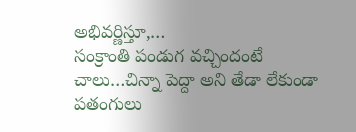అభివర్ణిస్తూ,…
సంక్రాంతి పండుగ వచ్చిందంటే చాలు…చిన్నా పెద్దా అని తేడా లేకుండా పతంగులు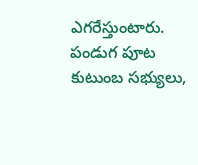ఎగరేస్తుంటారు. పండుగ పూట కుటుంబ సభ్యులు,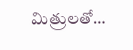మిత్రులతో…